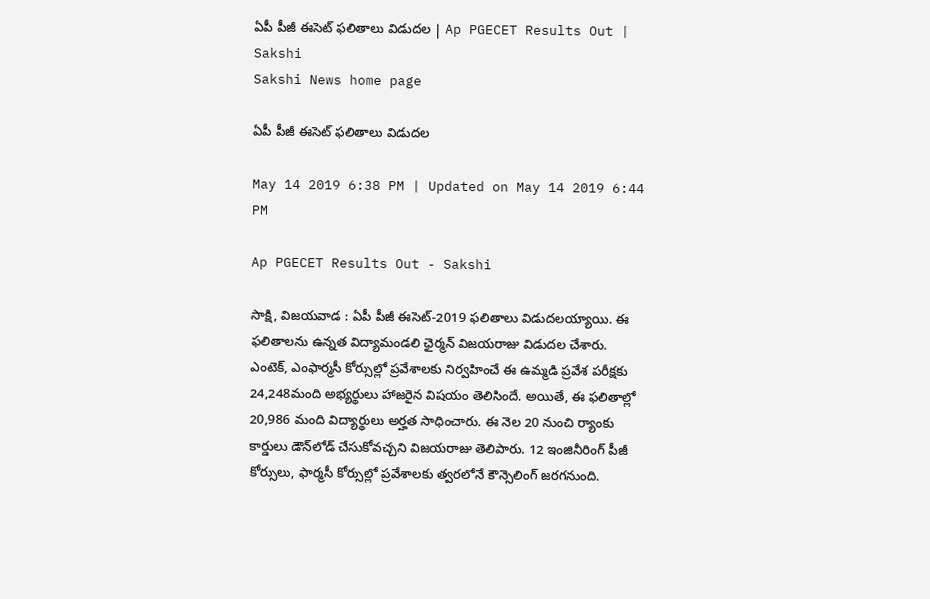ఏపీ పీజీ ఈసెట్‌ ఫలితాలు విడుదల | Ap PGECET Results Out | Sakshi
Sakshi News home page

ఏపీ పీజీ ఈసెట్‌ ఫలితాలు విడుదల

May 14 2019 6:38 PM | Updated on May 14 2019 6:44 PM

Ap PGECET Results Out - Sakshi

సాక్షి, విజయవాడ : ఏపీ పీజీ ఈసెట్‌-2019 ఫలితాలు విడుదలయ్యాయి. ఈ ఫలితాలను ఉన్నత విద్యామండలి ఛైర్మన్‌ విజయరాజు విడుదల చేశారు. ఎంటెక్‌, ఎంఫార్మసీ కోర్సుల్లో ప్రవేశాలకు నిర్వహించే ఈ ఉమ్మడి ప్రవేశ పరీక్షకు 24,248మంది అభ్యర్థులు హాజరైన విషయం తెలిసిందే. అయితే, ఈ ఫలితాల్లో 20,986 మంది విద్యార్థులు అర్హత సాధించారు. ఈ నెల 20 నుంచి ర్యాంకు కార్డులు డౌన్‌లోడ్‌ చేసుకోవచ్చని విజయరాజు తెలిపారు. 12 ఇంజినీరింగ్‌ పీజీ కోర్సులు, ఫార్మసీ కోర్సుల్లో ప్రవేశాలకు త్వరలోనే కౌన్సెలింగ్‌ జరగనుంది.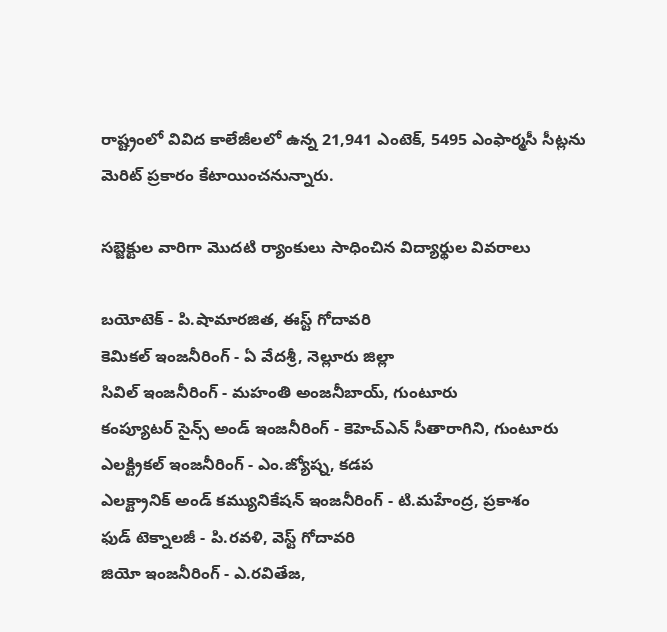రాష్ట్రంలో వివిద కాలేజీలలో ఉన్న 21,941 ఎంటెక్‌, 5495 ఎంఫార్మసీ సీట్లను మెరిట్‌ ప్రకారం కేటాయించనున్నారు.

సబ్జెక్టుల వారిగా మొదటి ర్యాంకులు సాధించిన విద్యార్థుల వివరాలు

బయోటెక్ - పి.షామారజిత, ఈస్ట్ గోదావరి
కెమికల్ ఇంజనీరింగ్ - ఏ వేదశ్రీ, నెల్లూరు జిల్లా
సివిల్ ఇంజనీరింగ్‌ - మహంతి అంజనీబాయ్, గుంటూరు
కంప్యూటర్ సైన్స్ అండ్ ఇంజనీరింగ్ - కెహెచ్ఎన్ సీతారాగిని, గుంటూరు
ఎలక్ట్రికల్ ఇంజనీరింగ్ - ఎం.జ్యోష్న, కడప
ఎలక్ట్రానిక్ అండ్ కమ్యునికేషన్ ఇంజనీరింగ్ - టి.మహేంద్ర, ప్రకాశం
ఫుడ్ టెక్నాలజీ - పి.రవళి, వెస్ట్ గోదావరి
జియో ఇంజనీరింగ్ ‌- ఎ.రవితేజ,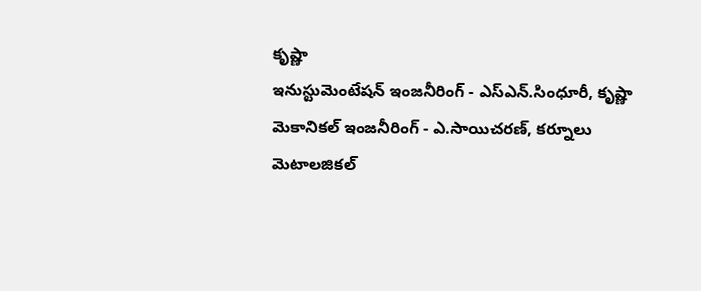కృష్ణా
ఇనుస్టుమెంటేషన్ ఇంజనీరింగ్ - ఎస్ఎన్.సింధూరీ, కృష్ణా
మెకానికల్ ఇంజనీరింగ్ - ఎ.సాయిచరణ్, కర్నూలు
మెటాలజికల్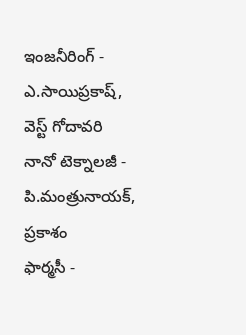ఇంజనీరింగ్ - ఎ.సాయిప్రకాష్, వెస్ట్ గోదావరి
నానో టెక్నాలజీ - పి.మంత్రునాయక్, ప్రకాశం
ఫార్మసీ -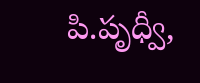పి.పృధ్వీ,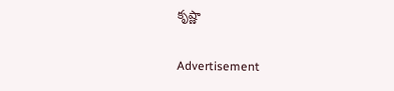కృష్ణా

Advertisement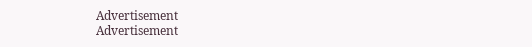Advertisement
Advertisement